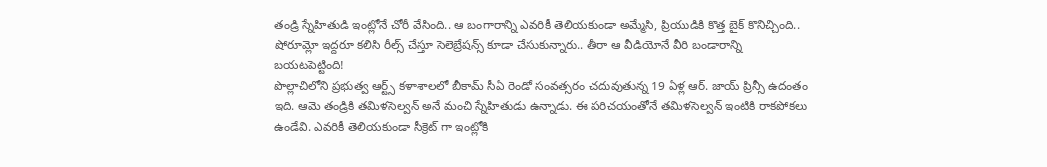తండ్రి స్నేహితుడి ఇంట్లోనే చోరీ వేసింది.. ఆ బంగారాన్ని ఎవరికీ తెలియకుండా అమ్మేసి, ప్రియుడికి కొత్త బైక్ కొనిచ్చింది.. షోరూమ్లో ఇద్దరూ కలిసి రీల్స్ చేస్తూ సెలెబ్రేషన్స్ కూడా చేసుకున్నారు.. తీరా ఆ వీడియోనే వీరి బండారాన్ని బయటపెట్టింది!
పొల్లాచిలోని ప్రభుత్వ ఆర్ట్స్ కళాశాలలో బీకామ్ సీఏ రెండో సంవత్సరం చదువుతున్న 19 ఏళ్ల ఆర్. జాయ్ ప్రిన్సీ ఉదంతం ఇది. ఆమె తండ్రికి తమిళసెల్వన్ అనే మంచి స్నేహితుడు ఉన్నాడు. ఈ పరిచయంతోనే తమిళసెల్వన్ ఇంటికి రాకపోకలు ఉండేవి. ఎవరికీ తెలియకుండా సీక్రెట్ గా ఇంట్లోకి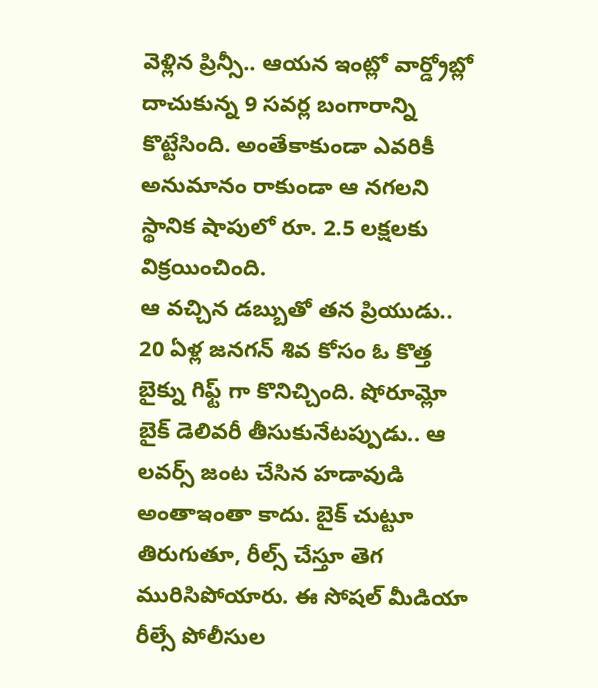వెళ్లిన ప్రిన్సీ.. ఆయన ఇంట్లో వార్డ్రోబ్లో దాచుకున్న 9 సవర్ల బంగారాన్ని కొట్టేసింది. అంతేకాకుండా ఎవరికీ అనుమానం రాకుండా ఆ నగలని స్థానిక షాపులో రూ. 2.5 లక్షలకు విక్రయించింది.
ఆ వచ్చిన డబ్బుతో తన ప్రియుడు.. 20 ఏళ్ల జనగన్ శివ కోసం ఓ కొత్త బైక్ను గిఫ్ట్ గా కొనిచ్చింది. షోరూమ్లో బైక్ డెలివరీ తీసుకునేటప్పుడు.. ఆ లవర్స్ జంట చేసిన హడావుడి అంతాఇంతా కాదు. బైక్ చుట్టూ తిరుగుతూ, రీల్స్ చేస్తూ తెగ మురిసిపోయారు. ఈ సోషల్ మీడియా రీల్సే పోలీసుల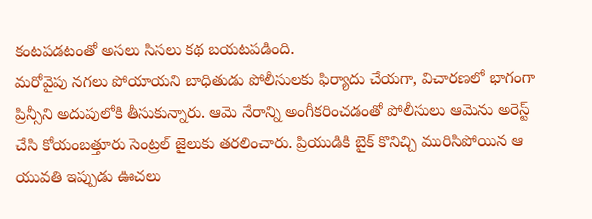కంటపడటంతో అసలు సిసలు కథ బయటపడింది.
మరోవైపు నగలు పోయాయని బాధితుడు పోలీసులకు ఫిర్యాదు చేయగా, విచారణలో భాగంగా ప్రిన్సీని అదుపులోకి తీసుకున్నారు. ఆమె నేరాన్ని అంగీకరించడంతో పోలీసులు ఆమెను అరెస్ట్ చేసి కోయంబత్తూరు సెంట్రల్ జైలుకు తరలించారు. ప్రియుడికి బైక్ కొనిచ్చి మురిసిపోయిన ఆ యువతి ఇప్పుడు ఊచలు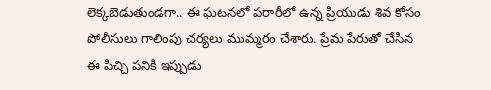లెక్కబెడుతుండగా.. ఈ ఘటనలో పరారీలో ఉన్న ప్రియుడు శివ కోసం పోలీసులు గాలింపు చర్యలు ముమ్మరం చేశారు. ప్రేమ పేరుతో చేసిన ఈ పిచ్చి పనికి ఇప్పుడు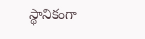స్థానికంగా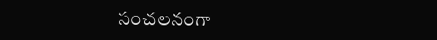సంచలనంగా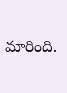మారింది.